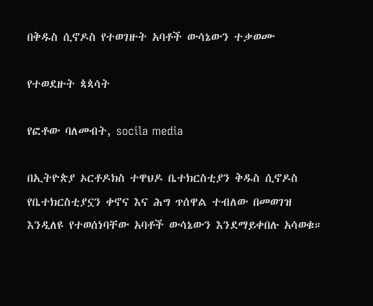በቅዱስ ሲኖዶስ የተወገዙት አባቶች ውሳኔውን ተቃወሙ

የተወደዙት ጳጳሳት

የፎቶው ባለመብት, socila media

በኢትዮጵያ ኦርቶዶክስ ተዋህዶ ቤተክርስቲያን ቅዱስ ሲኖዶስ የቤተክርስቲያኗን ቀኖና እና ሕግ ጥሰዋል ተብለው በመወገዝ እንዲለዩ የተወሰነባቸው አባቶች ውሳኔውን እንደማይቀበሉ አሳወቁ።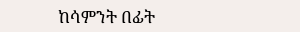ከሳምንት በፊት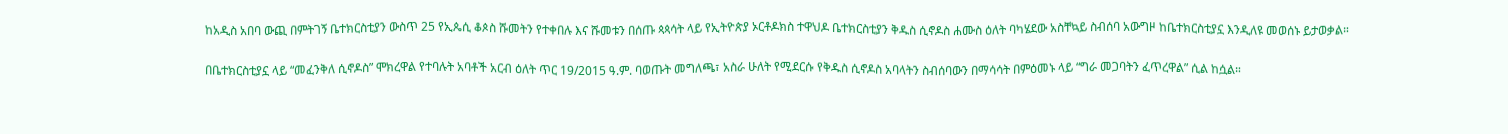ከአዲስ አበባ ውጪ በምትገኝ ቤተክርስቲያን ውስጥ 25 የኢጴሲ ቆጶስ ሹመትን የተቀበሉ እና ሹመቱን በሰጡ ጳጳሳት ላይ የኢትዮጵያ ኦርቶዶክስ ተዋህዶ ቤተክርስቲያን ቅዱስ ሲኖዶስ ሐሙስ ዕለት ባካሄደው አስቸኳይ ስብሰባ አውግዞ ከቤተክርስቲያኗ እንዲለዩ መወሰኑ ይታወቃል።

በቤተክርስቲያኗ ላይ “መፈንቅለ ሲኖዶስ” ሞክረዋል የተባሉት አባቶች አርብ ዕለት ጥር 19/2015 ዓ.ም. ባወጡት መግለጫ፣ አስራ ሁለት የሚደርሱ የቅዱስ ሲኖዶስ አባላትን ስብሰባውን በማሳሳት በምዕመኑ ላይ “ግራ መጋባትን ፈጥረዋል” ሲል ከሷል።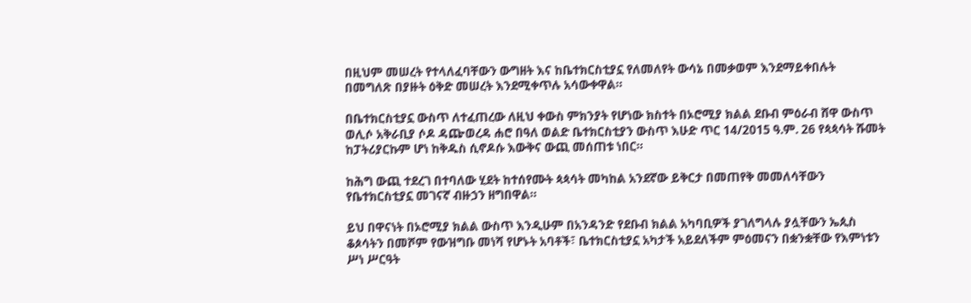በዚህም መሠረት የተላለፈባቸውን ውግዘት እና ከቤተክርስቲያኗ የለመለየት ውሳኔ በመቃወም እንደማይቀበሉት በመግለጽ በያዙት ዕቅድ መሠረት እንደሚቀጥሉ አሳውቀዋል።

በቤተክርስቲያኗ ውስጥ ለተፈጠረው ለዚህ ቀውስ ምክንያት የሆነው ክስተት በኦሮሚያ ክልል ደቡብ ምዕራብ ሸዋ ውስጥ ወሊሶ አቅራቢያ ሶዶ ዳጬወረዳ ሐሮ በዓለ ወልድ ቤተክርስቲያን ውስጥ እሁድ ጥር 14/2015 ዓ.ም. 26 የጳጳሳት ሹመት ከፓትሪያርኩም ሆነ ከቅዱስ ሲኖዶሱ እውቅና ውጪ መሰጠቱ ነበር።

ከሕግ ውጪ ተደረገ በተባለው ሂደት ከተሰየሙት ጳጳሳት መካከል አንደኛው ይቅርታ በመጠየቅ መመለሳቸውን የቤተክርስቲያኗ መገናኛ ብዙኃን ዘግበዋል።

ይህ በዋናነት በኦሮሚያ ክልል ውስጥ እንዲሁም በአንዳንድ የደቡብ ክልል አካባቢዎች ያገለግላሉ ያሏቸውን ኤጲስ ቆጶሳትን በመሾም የውዝግቡ መነሻ የሆኑት አባቶች፣ ቤተክርስቲያኗ አካታች አይደለችም ምዕመናን በቋንቋቸው የእምነቱን ሥነ ሥርዓት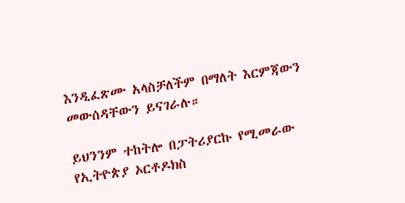እንዲፈጽሙ አላስቻለችም በማለት እርምጃውን መውሰዳቸውን ይናገራሉ።

ይህንንም ተከትሎ በፓትሪያርኩ የሚመራው የኢትዮጵያ ኦርቶዶክስ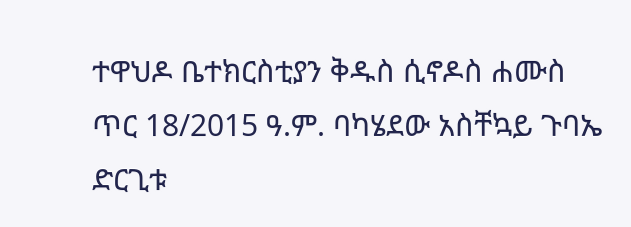ተዋህዶ ቤተክርስቲያን ቅዱስ ሲኖዶስ ሐሙስ ጥር 18/2015 ዓ.ም. ባካሄደው አስቸኳይ ጉባኤ ድርጊቱ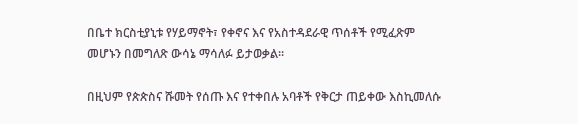በቤተ ክርስቲያኒቱ የሃይማኖት፣ የቀኖና እና የአስተዳደራዊ ጥሰቶች የሚፈጽም መሆኑን በመግለጽ ውሳኔ ማሳለፉ ይታወቃል።

በዚህም የጵጵስና ሹመት የሰጡ እና የተቀበሉ አባቶች የቅርታ ጠይቀው እስኪመለሱ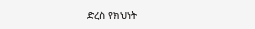ድረስ የክህነት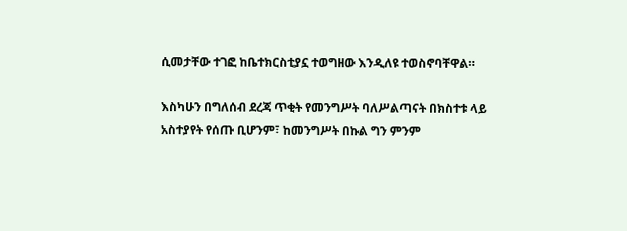ሲመታቸው ተገፎ ከቤተክርስቲያኗ ተወግዘው እንዲለዩ ተወስኖባቸዋል።

እስካሁን በግለሰብ ደረጃ ጥቂት የመንግሥት ባለሥልጣናት በክስተቱ ላይ አስተያየት የሰጡ ቢሆንም፣ ከመንግሥት በኩል ግን ምንም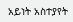አይነት አስተያየት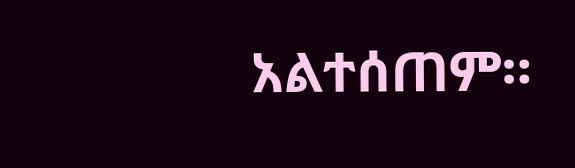አልተሰጠም።